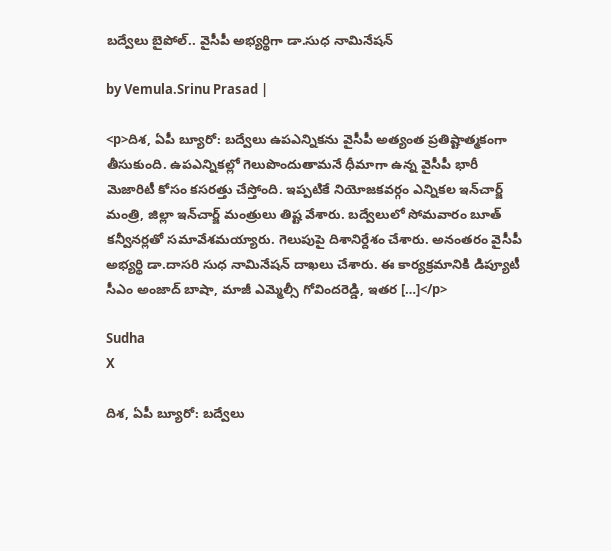బద్వేలు బైపోల్.. వైసీపీ అభ్యర్థిగా డా.సుధ నామినేషన్

by Vemula.Srinu Prasad |

<p>దిశ, ఏపీ బ్యూరో: బద్వేలు ఉపఎన్నికను వైసీపీ అత్యంత ప్రతిష్టాత్మకంగా తీసుకుంది. ఉపఎన్నికల్లో గెలుపొందుతామనే ధీమాగా ఉన్న వైసీపీ భారీ మెజారిటీ కోసం కసరత్తు చేస్తోంది. ఇప్పటికే నియోజకవర్గం ఎన్నికల ఇన్‌చార్జ్‌ మంత్రి, జిల్లా ఇన్‌చార్జ్ మంత్రులు తిష్ట వేశారు. బద్వేలులో సోమవారం బూత్ కన్వీనర్లతో సమావేశమయ్యారు. గెలుపుపై దిశానిర్దేశం చేశారు. అనంతరం వైసీపీ అభ్యర్థి డా.దాసరి సుధ నామినేషన్‌ దాఖలు చేశారు. ఈ కార్యక్రమానికి డిప్యూటీ సీఎం అంజాద్‌ బాషా, మాజీ ఎమ్మెల్సీ గోవిందరెడ్డి, ఇతర […]</p>

Sudha
X

దిశ, ఏపీ బ్యూరో: బద్వేలు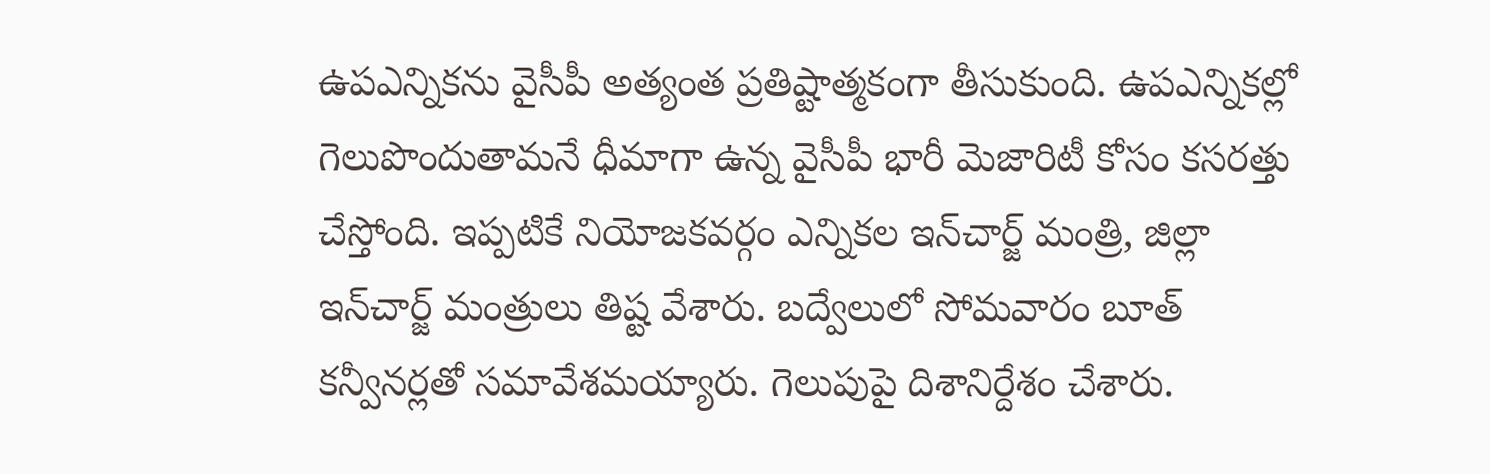ఉపఎన్నికను వైసీపీ అత్యంత ప్రతిష్టాత్మకంగా తీసుకుంది. ఉపఎన్నికల్లో గెలుపొందుతామనే ధీమాగా ఉన్న వైసీపీ భారీ మెజారిటీ కోసం కసరత్తు చేస్తోంది. ఇప్పటికే నియోజకవర్గం ఎన్నికల ఇన్‌చార్జ్‌ మంత్రి, జిల్లా ఇన్‌చార్జ్ మంత్రులు తిష్ట వేశారు. బద్వేలులో సోమవారం బూత్ కన్వీనర్లతో సమావేశమయ్యారు. గెలుపుపై దిశానిర్దేశం చేశారు.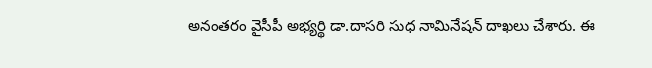అనంతరం వైసీపీ అభ్యర్థి డా.దాసరి సుధ నామినేషన్‌ దాఖలు చేశారు. ఈ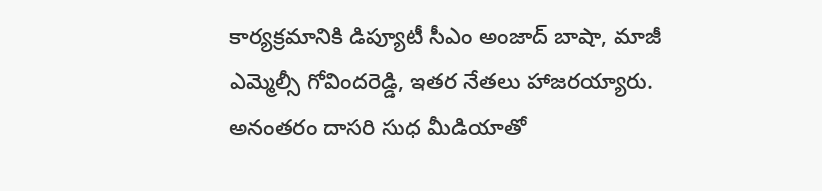కార్యక్రమానికి డిప్యూటీ సీఎం అంజాద్‌ బాషా, మాజీ ఎమ్మెల్సీ గోవిందరెడ్డి, ఇతర నేతలు హాజరయ్యారు. అనంతరం దాసరి సుధ మీడియాతో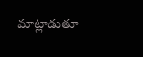మాట్లాడుతూ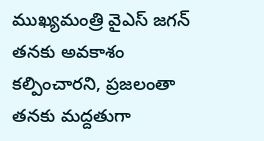ముఖ్యమంత్రి వైఎస్‌ జగన్‌ తనకు అవకాశం కల్పించారని, ప్రజలంతా తనకు మద్దతుగా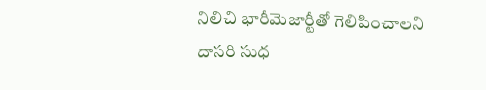నిలిచి భారీమెజార్టీతో గెలిపించాలని దాసరి సుధ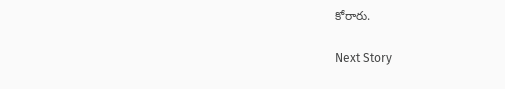కోరారు.

Next Story